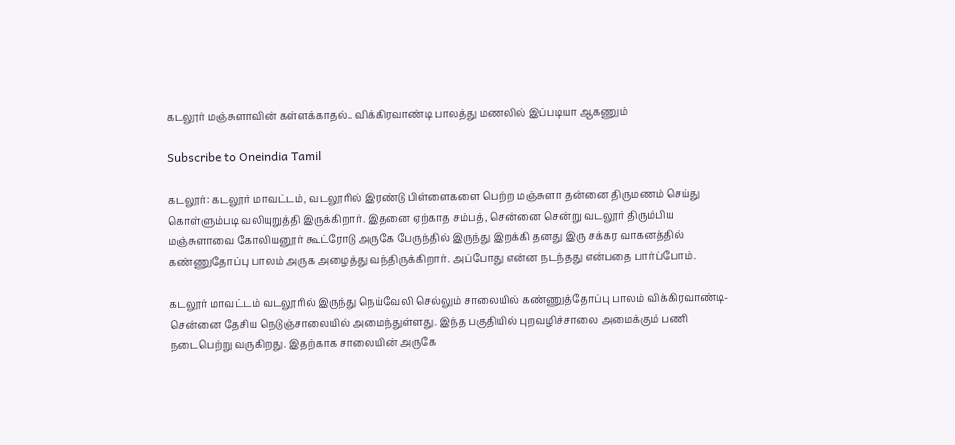கடலூர் மஞ்சுளாவின் கள்ளக்காதல்.. விக்கிரவாண்டி பாலத்து மணலில் இப்படியா ஆகணும்

Subscribe to Oneindia Tamil

கடலூர்: கடலூர் மாவட்டம், வடலூரில் இரண்டு பிள்ளைகளை பெற்ற மஞ்சுளா தன்னை திருமணம் செய்து கொள்ளும்படி வலியுறுத்தி இருக்கிறார். இதனை ஏற்காத சம்பத், சென்னை சென்று வடலூர் திரும்பிய மஞ்சுளாவை கோலியனூர் கூட்ரோடு அருகே பேருந்தில் இருந்து இறக்கி தனது இரு சக்கர வாகனத்தில் கண்ணுதோப்பு பாலம் அருக அழைத்து வந்திருக்கிறார். அப்போது என்ன நடந்தது என்பதை பார்ப்போம்.

கடலூர் மாவட்டம் வடலூரில் இருந்து நெய்வேலி செல்லும் சாலையில் கண்ணுத்தோப்பு பாலம் விக்கிரவாண்டி-சென்னை தேசிய நெடுஞ்சாலையில் அமைந்துள்ளது. இந்த பகுதியில் புறவழிச்சாலை அமைக்கும் பணி நடைபெற்று வருகிறது. இதற்காக சாலையின் அருகே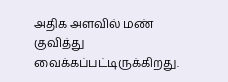அதிக அளவில் மண் குவித்து வைக்கப்பட்டிருக்கிறது.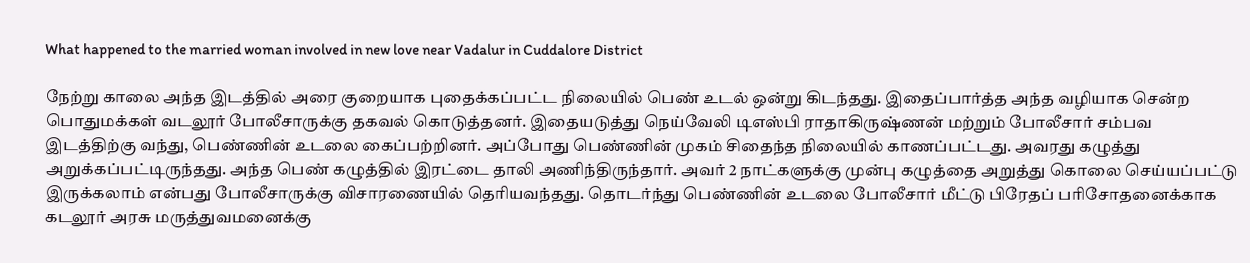What happened to the married woman involved in new love near Vadalur in Cuddalore District

நேற்று காலை அந்த இடத்தில் அரை குறையாக புதைக்கப்பட்ட நிலையில் பெண் உடல் ஒன்று கிடந்தது. இதைப்பார்த்த அந்த வழியாக சென்ற பொதுமக்கள் வடலூர் போலீசாருக்கு தகவல் கொடுத்தனர். இதையடுத்து நெய்வேலி டிஎஸ்பி ராதாகிருஷ்ணன் மற்றும் போலீசார் சம்பவ இடத்திற்கு வந்து, பெண்ணின் உடலை கைப்பற்றினர். அப்போது பெண்ணின் முகம் சிதைந்த நிலையில் காணப்பட்டது. அவரது கழுத்து அறுக்கப்பட்டிருந்தது. அந்த பெண் கழுத்தில் இரட்டை தாலி அணிந்திருந்தார். அவர் 2 நாட்களுக்கு முன்பு கழுத்தை அறுத்து கொலை செய்யப்பட்டு இருக்கலாம் என்பது போலீசாருக்கு விசாரணையில் தெரியவந்தது. தொடர்ந்து பெண்ணின் உடலை போலீசார் மீட்டு பிரேதப் பரிசோதனைக்காக கடலூர் அரசு மருத்துவமனைக்கு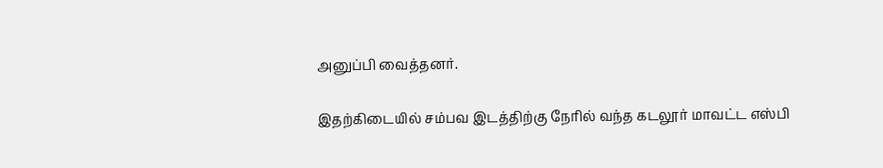அனுப்பி வைத்தனர்.

இதற்கிடையில் சம்பவ இடத்திற்கு நேரில் வந்த கடலூர் மாவட்ட எஸ்பி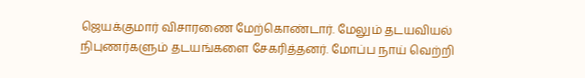ஜெயக்குமார் விசாரணை மேற்கொண்டார். மேலும் தடயவியல் நிபுணர்களும் தடயங்களை சேகரித்தனர். மோப்ப நாய் வெற்றி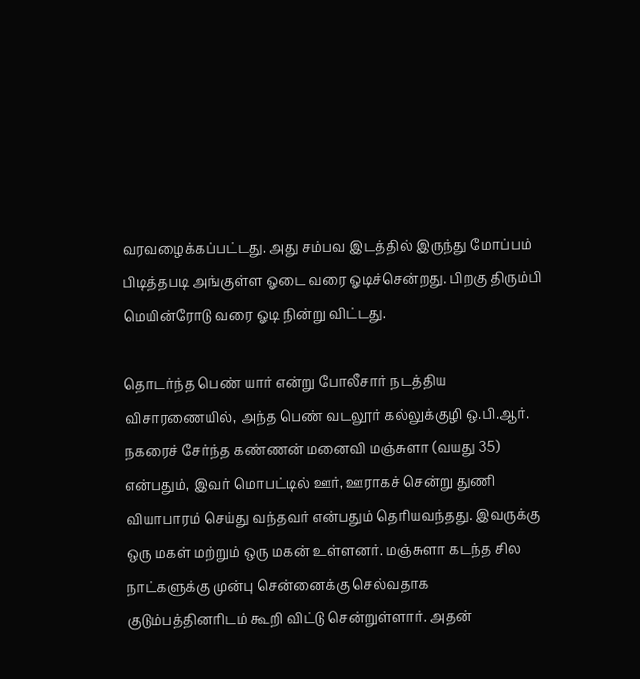வரவழைக்கப்பட்டது. அது சம்பவ இடத்தில் இருந்து மோப்பம் பிடித்தபடி அங்குள்ள ஓடை வரை ஓடிச்சென்றது. பிறகு திரும்பி மெயின்ரோடு வரை ஓடி நின்று விட்டது.

தொடர்ந்த பெண் யார் என்று போலீசார் நடத்திய விசாரணையில், அந்த பெண் வடலூர் கல்லுக்குழி ஒ.பி.ஆர். நகரைச் சேர்ந்த கண்ணன் மனைவி மஞ்சுளா (வயது 35) என்பதும், இவர் மொபட்டில் ஊர், ஊராகச் சென்று துணி வியாபாரம் செய்து வந்தவர் என்பதும் தெரியவந்தது. இவருக்கு ஒரு மகள் மற்றும் ஒரு மகன் உள்ளனர். மஞ்சுளா கடந்த சில நாட்களுக்கு முன்பு சென்னைக்கு செல்வதாக குடும்பத்தினரிடம் கூறி விட்டு சென்றுள்ளார். அதன்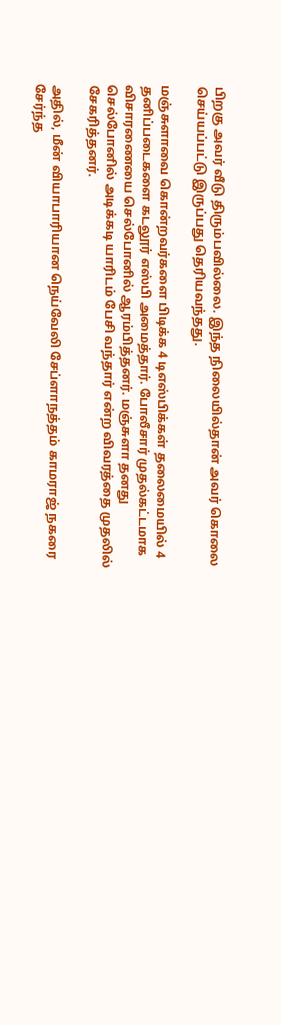பிறகு அவர் வீடு திரும்பவில்லை. இந்த நிலையில்தான் அவர் கொலை செய்யப்பட்டு இருப்பது தெரியவந்தது.

மஞ்சுளாவை கொன்றவர்களை பிடிக்க 4 டிஎஸ்பிக்கள் தலைமையில் 4 தனிப்படைகளை கடலூர் எஸ்பி அமைத்தார். போலீசார் முதல்கட்டமாக விசாரணையை செல்போனில் ஆரம்பித்தனர். மஞ்சுளா தனது செல்போனில் அடிக்கடி யாரிடம் பேசி வந்தார் என்ற விவரத்தை முதலில் சேகரித்தனர்.

அதில், மீன் வியாபாரியான நெய்வேலி சேப்ளாநத்தம் காமராஜ் நகரை சேர்ந்த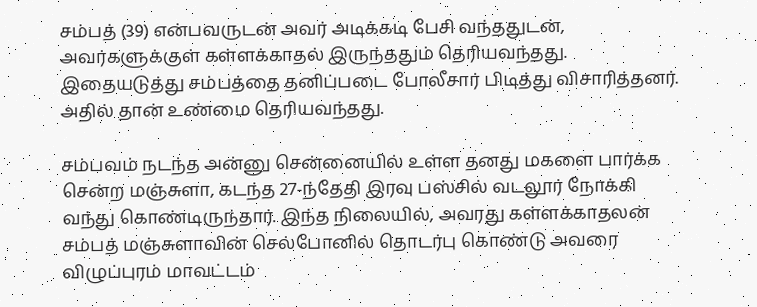சம்பத் (39) என்பவருடன் அவர் அடிக்கடி பேசி வந்ததுடன், அவர்களுக்குள் கள்ளக்காதல் இருந்ததும் தெரியவந்தது. இதையடுத்து சம்பத்தை தனிப்படை போலீசார் பிடித்து விசாரித்தனர். அதில் தான் உண்மை தெரியவந்தது.

சம்பவம் நடந்த அன்னு சென்னையில் உள்ள தனது மகளை பார்க்க சென்ற மஞ்சுளா, கடந்த 27-ந்தேதி இரவு பஸ்சில் வடலூர் நோக்கி வந்து கொண்டிருந்தார். இந்த நிலையில், அவரது கள்ளக்காதலன் சம்பத் மஞ்சுளாவின் செல்போனில் தொடர்பு கொண்டு அவரை விழுப்புரம் மாவட்டம்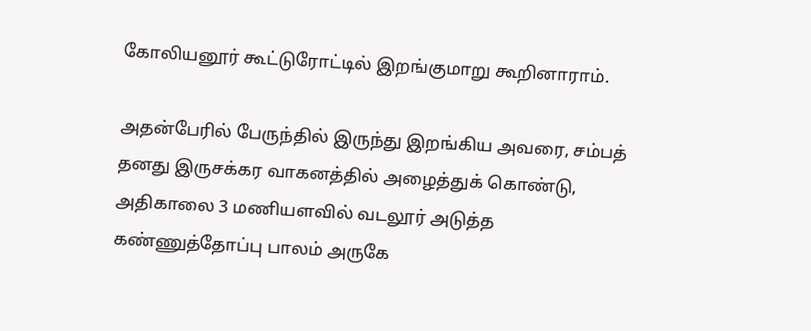கோலியனூர் கூட்டுரோட்டில் இறங்குமாறு கூறினாராம்.

அதன்பேரில் பேருந்தில் இருந்து இறங்கிய அவரை, சம்பத் தனது இருசக்கர வாகனத்தில் அழைத்துக் கொண்டு, அதிகாலை 3 மணியளவில் வடலூர் அடுத்த கண்ணுத்தோப்பு பாலம் அருகே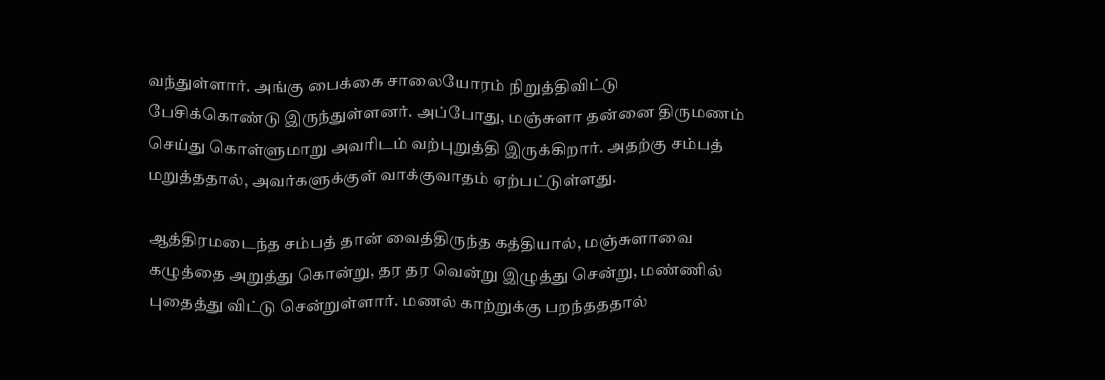வந்துள்ளார். அங்கு பைக்கை சாலையோரம் நிறுத்திவிட்டு பேசிக்கொண்டு இருந்துள்ளனர். அப்போது, மஞ்சுளா தன்னை திருமணம் செய்து கொள்ளுமாறு அவரிடம் வற்புறுத்தி இருக்கிறார். அதற்கு சம்பத் மறுத்ததால், அவர்களுக்குள் வாக்குவாதம் ஏற்பட்டுள்ளது.

ஆத்திரமடைந்த சம்பத் தான் வைத்திருந்த கத்தியால், மஞ்சுளாவை கழுத்தை அறுத்து கொன்று, தர தர வென்று இழுத்து சென்று, மண்ணில் புதைத்து விட்டு சென்றுள்ளார். மணல் காற்றுக்கு பறந்தததால்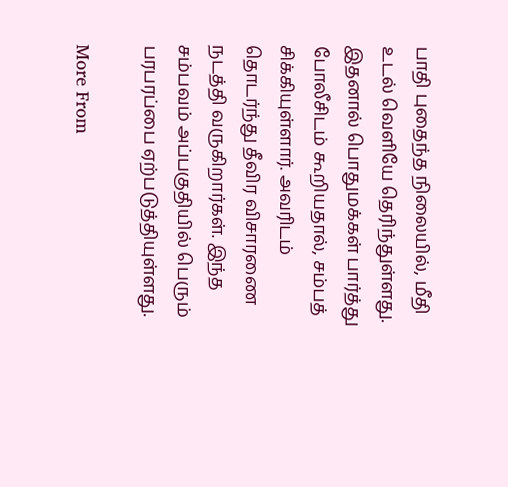பாதி புதைந்த நிலையில், மீதி உடல் வெளியே தெரிந்துள்ளது. இதனால் பொதுமக்கள் பார்த்து போலீசிடம் கூறியதால், சம்பத் சிக்கியுள்ளார். அவரிடம் தொடர்ந்து தீவிர விசாரணை நடத்தி வருகிறார்கள். இந்த சம்பவம் அப்பகுதியில் பெரும் பரபரப்பை ஏற்படுத்தியுள்ளது.

More From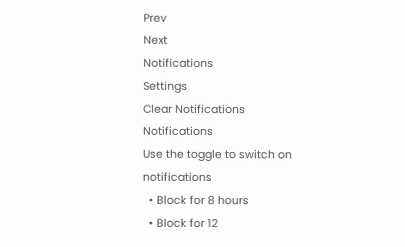Prev
Next
Notifications
Settings
Clear Notifications
Notifications
Use the toggle to switch on notifications
  • Block for 8 hours
  • Block for 12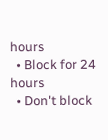hours
  • Block for 24 hours
  • Don't block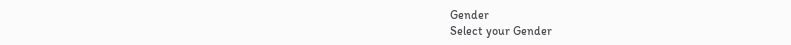Gender
Select your Gender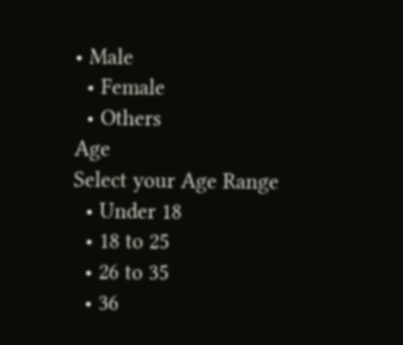• Male
  • Female
  • Others
Age
Select your Age Range
  • Under 18
  • 18 to 25
  • 26 to 35
  • 36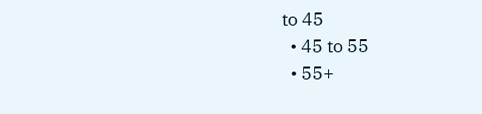to 45
  • 45 to 55
  • 55+